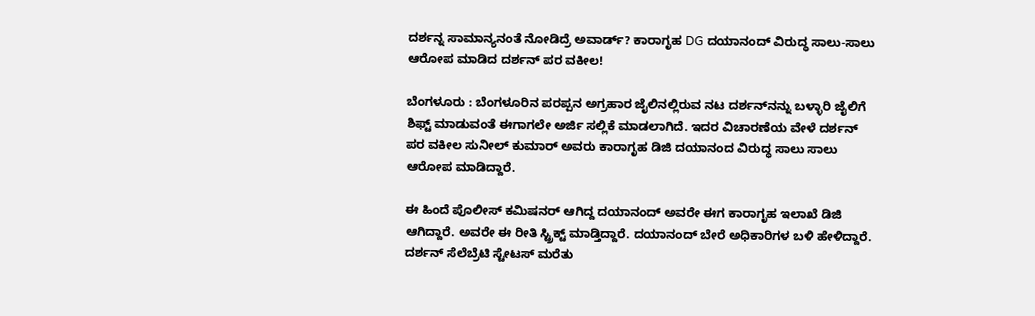ದರ್ಶನ್ನ ಸಾಮಾನ್ಯನಂತೆ ನೋಡಿದ್ರೆ ಅವಾರ್ಡ್? ಕಾರಾಗೃಹ DG ದಯಾನಂದ್ ವಿರುದ್ಧ ಸಾಲು-ಸಾಲು ಆರೋಪ ಮಾಡಿದ ದರ್ಶನ್ ಪರ ವಕೀಲ!

ಬೆಂಗಳೂರು : ಬೆಂಗಳೂರಿನ ಪರಪ್ಪನ ಅಗ್ರಹಾರ ಜೈಲಿನಲ್ಲಿರುವ ನಟ ದರ್ಶನ್‌ನನ್ನು ಬಳ್ಳಾರಿ ಜೈಲಿಗೆ ಶಿಫ್ಟ್‌ ಮಾಡುವಂತೆ ಈಗಾಗಲೇ ಅರ್ಜಿ ಸಲ್ಲಿಕೆ ಮಾಡಲಾಗಿದೆ. ಇದರ ವಿಚಾರಣೆಯ ವೇಳೆ ದರ್ಶನ್‌ ಪರ ವಕೀಲ ಸುನೀಲ್‌ ಕುಮಾರ್‌ ಅವರು ಕಾರಾಗೃಹ ಡಿಜಿ ದಯಾನಂದ ವಿರುದ್ಧ ಸಾಲು ಸಾಲು ಆರೋಪ ಮಾಡಿದ್ದಾರೆ.

ಈ ಹಿಂದೆ ಪೊಲೀಸ್ ಕಮಿಷನರ್ ಆಗಿದ್ದ ದಯಾನಂದ್ ಅವರೇ ಈಗ ಕಾರಾಗೃಹ ಇಲಾಖೆ ಡಿಜಿ ಆಗಿದ್ದಾರೆ. ಅವರೇ ಈ ರೀತಿ ಸ್ಟ್ರಿಕ್ಟ್ ಮಾಡ್ತಿದ್ದಾರೆ. ದಯಾನಂದ್ ಬೇರೆ ಅಧಿಕಾರಿಗಳ ಬಳಿ ಹೇಳಿದ್ದಾರೆ. ದರ್ಶನ್ ಸೆಲೆಬ್ರೆಟಿ ಸ್ಟೇಟಸ್ ಮರೆತು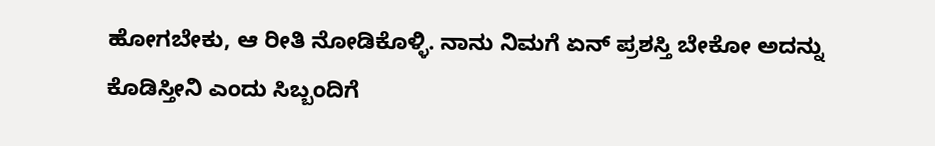ಹೋಗಬೇಕು, ಆ ರೀತಿ ನೋಡಿಕೊಳ್ಳಿ. ನಾನು ನಿಮಗೆ ಏನ್ ಪ್ರಶಸ್ತಿ ಬೇಕೋ ಅದನ್ನು ಕೊಡಿಸ್ತೀನಿ ಎಂದು ಸಿಬ್ಬಂದಿಗೆ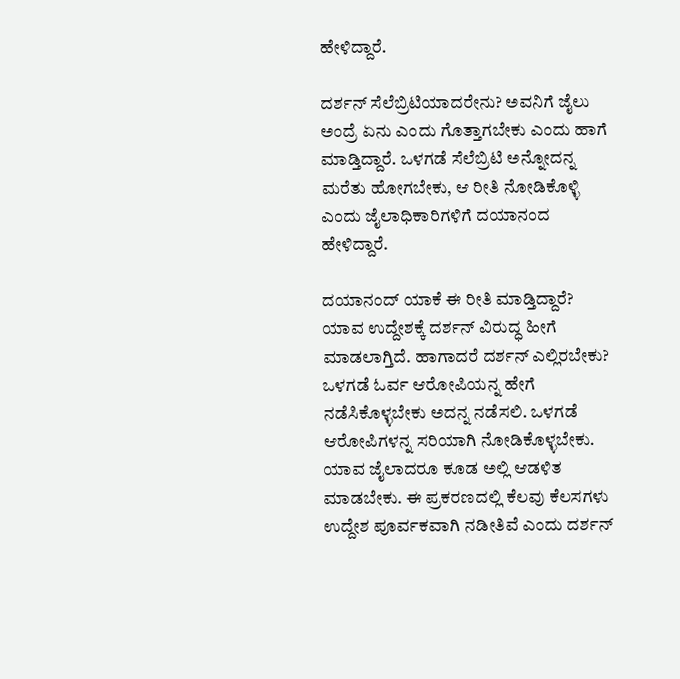ಹೇಳಿದ್ದಾರೆ.

ದರ್ಶನ್ ಸೆಲೆಬ್ರಿಟಿಯಾದರೇನು? ಅವನಿಗೆ ಜೈಲು ಅಂದ್ರೆ ಏನು ಎಂದು ಗೊತ್ತಾಗಬೇಕು ಎಂದು ಹಾಗೆ ಮಾಡ್ತಿದ್ದಾರೆ. ಒಳಗಡೆ ಸೆಲೆಬ್ರಿಟಿ ಅನ್ನೋದನ್ನ ಮರೆತು ಹೋಗಬೇಕು, ಆ ರೀತಿ ನೋಡಿಕೊಳ್ಳಿ ಎಂದು ಜೈಲಾಧಿಕಾರಿಗಳಿಗೆ ದಯಾನಂದ ಹೇಳಿದ್ದಾರೆ.

ದಯಾನಂದ್ ಯಾಕೆ ಈ ರೀತಿ ಮಾಡ್ತಿದ್ದಾರೆ? ಯಾವ ಉದ್ದೇಶಕ್ಕೆ ದರ್ಶನ್ ವಿರುದ್ಧ ಹೀಗೆ ಮಾಡಲಾಗ್ತಿದೆ. ಹಾಗಾದರೆ ದರ್ಶನ್ ಎಲ್ಲಿರಬೇಕು? ಒಳಗಡೆ ಓರ್ವ ಆರೋಪಿಯನ್ನ ಹೇಗೆ ನಡೆಸಿಕೊಳ್ಳಬೇಕು ಅದನ್ನ ನಡೆಸಲಿ. ಒಳಗಡೆ ಆರೋಪಿಗಳನ್ನ ಸರಿಯಾಗಿ ನೋಡಿಕೊಳ್ಳಬೇಕು. ಯಾವ ಜೈಲಾದರೂ ಕೂಡ ಅಲ್ಲಿ ಆಡಳಿತ ಮಾಡಬೇಕು. ಈ ಪ್ರಕರಣದಲ್ಲಿ ಕೆಲವು ಕೆಲಸಗಳು ಉದ್ದೇಶ ಪೂರ್ವಕವಾಗಿ ನಡೀತಿವೆ ಎಂದು ದರ್ಶನ್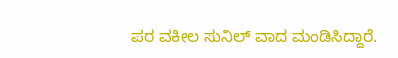ಪರ ವಕೀಲ ಸುನಿಲ್ ವಾದ ಮಂಡಿಸಿದ್ದಾರೆ.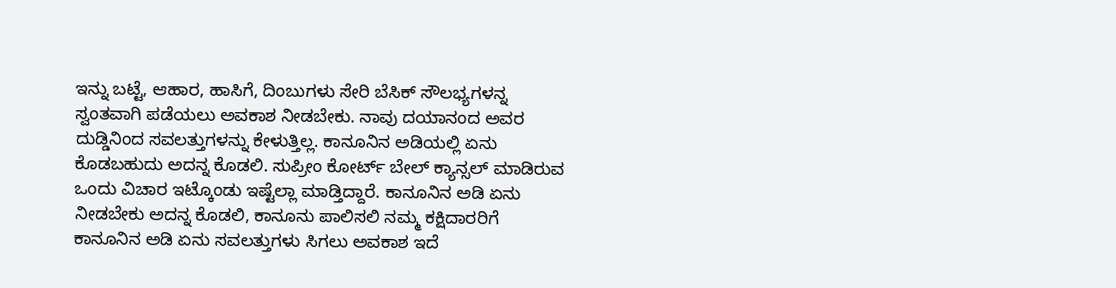ಇನ್ನು ಬಟ್ಟೆ, ಆಹಾರ, ಹಾಸಿಗೆ, ದಿಂಬುಗಳು ಸೇರಿ ಬೆಸಿಕ್ ಸೌಲಭ್ಯಗಳನ್ನ ಸ್ವಂತವಾಗಿ ಪಡೆಯಲು ಅವಕಾಶ ನೀಡಬೇಕು. ನಾವು ದಯಾನಂದ ಅವರ ದುಡ್ಡಿನಿಂದ ಸವಲತ್ತುಗಳನ್ನು ಕೇಳುತ್ತಿಲ್ಲ. ಕಾನೂನಿನ ಅಡಿಯಲ್ಲಿ ಏನು ಕೊಡಬಹುದು ಅದನ್ನ ಕೊಡಲಿ. ಸುಪ್ರೀಂ ಕೋರ್ಟ್ ಬೇಲ್ ಕ್ಯಾನ್ಸಲ್ ಮಾಡಿರುವ ಒಂದು‌ ವಿಚಾರ ಇಟ್ಕೊಂಡು ಇಷ್ಟೆಲ್ಲಾ ಮಾಡ್ತಿದ್ದಾರೆ. ಕಾನೂನಿನ ಅಡಿ ಏನು ನೀಡಬೇಕು ಅದನ್ನ ಕೊಡಲಿ, ಕಾನೂನು ಪಾಲಿಸಲಿ ನಮ್ಮ ಕಕ್ಷಿದಾರರಿಗೆ ಕಾನೂನಿನ ಅಡಿ ಏನು ಸವಲತ್ತುಗಳು ಸಿಗಲು ಅವಕಾಶ ಇದೆ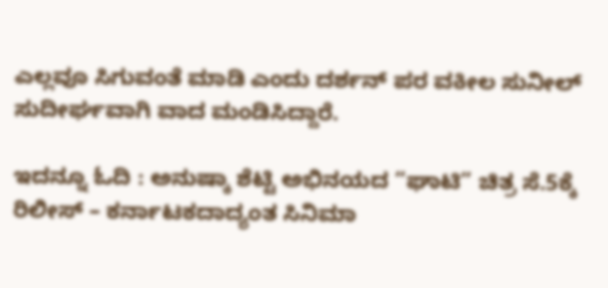ಎಲ್ಲವೂ ಸಿಗುವಂತೆ ಮಾಡಿ ಎಂದು ದರ್ಶನ್ ಪರ ವಕೀಲ ಸುನೀಲ್ ಸುದೀರ್ಘವಾಗಿ ವಾದ ಮಂಡಿಸಿದ್ದಾರೆ.

ಇದನ್ನೂ ಓದಿ : ಅನುಷ್ಕಾ ಶೆಟ್ಟಿ ಅಭಿನಯದ “ಘಾಟಿ” ಚಿತ್ರ ಸೆ.5ಕ್ಕೆ ರಿಲೀಸ್ – ಕರ್ನಾಟಕದಾದ್ಯಂತ ಸಿನಿಮಾ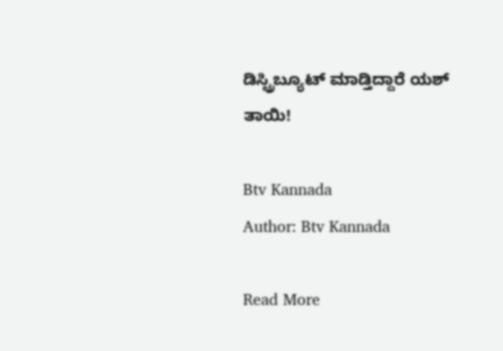ಡಿಸ್ಟ್ರಿಬ್ಯೂಟ್ ಮಾಡ್ತಿದ್ದಾರೆ ಯಶ್ ತಾಯಿ!

Btv Kannada
Author: Btv Kannada

Read More